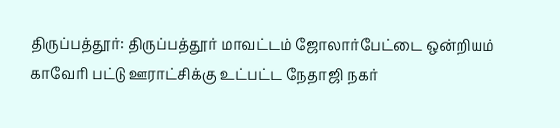திருப்பத்தூர்: திருப்பத்தூர் மாவட்டம் ஜோலார்பேட்டை ஒன்றியம் காவேரி பட்டு ஊராட்சிக்கு உட்பட்ட நேதாஜி நகர்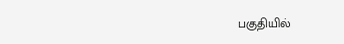பகுதியில்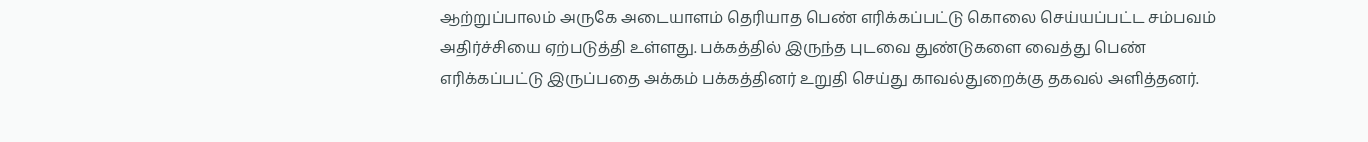ஆற்றுப்பாலம் அருகே அடையாளம் தெரியாத பெண் எரிக்கப்பட்டு கொலை செய்யப்பட்ட சம்பவம் அதிர்ச்சியை ஏற்படுத்தி உள்ளது. பக்கத்தில் இருந்த புடவை துண்டுகளை வைத்து பெண் எரிக்கப்பட்டு இருப்பதை அக்கம் பக்கத்தினர் உறுதி செய்து காவல்துறைக்கு தகவல் அளித்தனர்.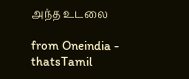அந்த உடலை

from Oneindia - thatsTamil